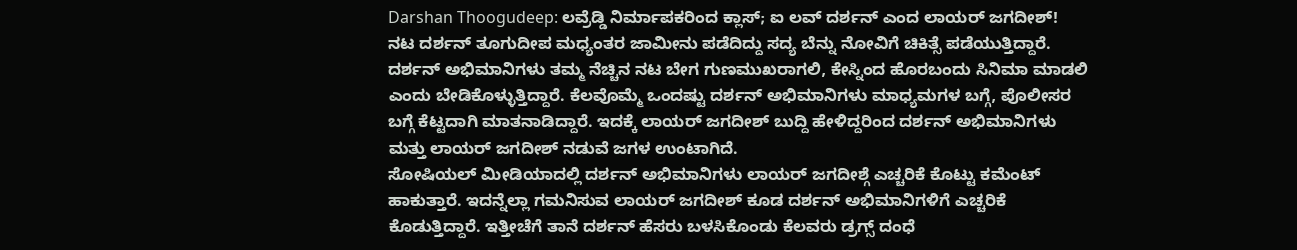Darshan Thoogudeep: ಲವ್ರೆಡ್ಡಿ ನಿರ್ಮಾಪಕರಿಂದ ಕ್ಲಾಸ್; ಐ ಲವ್ ದರ್ಶನ್ ಎಂದ ಲಾಯರ್ ಜಗದೀಶ್!
ನಟ ದರ್ಶನ್ ತೂಗುದೀಪ ಮಧ್ಯಂತರ ಜಾಮೀನು ಪಡೆದಿದ್ದು ಸದ್ಯ ಬೆನ್ನು ನೋವಿಗೆ ಚಿಕಿತ್ಸೆ ಪಡೆಯುತ್ತಿದ್ದಾರೆ. ದರ್ಶನ್ ಅಭಿಮಾನಿಗಳು ತಮ್ಮ ನೆಚ್ಚಿನ ನಟ ಬೇಗ ಗುಣಮುಖರಾಗಲಿ, ಕೇಸ್ನಿಂದ ಹೊರಬಂದು ಸಿನಿಮಾ ಮಾಡಲಿ ಎಂದು ಬೇಡಿಕೊಳ್ಳುತ್ತಿದ್ದಾರೆ. ಕೆಲವೊಮ್ಮೆ ಒಂದಷ್ಟು ದರ್ಶನ್ ಅಭಿಮಾನಿಗಳು ಮಾಧ್ಯಮಗಳ ಬಗ್ಗೆ, ಪೊಲೀಸರ ಬಗ್ಗೆ ಕೆಟ್ಟದಾಗಿ ಮಾತನಾಡಿದ್ದಾರೆ. ಇದಕ್ಕೆ ಲಾಯರ್ ಜಗದೀಶ್ ಬುದ್ದಿ ಹೇಳಿದ್ದರಿಂದ ದರ್ಶನ್ ಅಭಿಮಾನಿಗಳು ಮತ್ತು ಲಾಯರ್ ಜಗದೀಶ್ ನಡುವೆ ಜಗಳ ಉಂಟಾಗಿದೆ.
ಸೋಷಿಯಲ್ ಮೀಡಿಯಾದಲ್ಲಿ ದರ್ಶನ್ ಅಭಿಮಾನಿಗಳು ಲಾಯರ್ ಜಗದೀಶ್ಗೆ ಎಚ್ಚರಿಕೆ ಕೊಟ್ಟು ಕಮೆಂಟ್ ಹಾಕುತ್ತಾರೆ. ಇದನ್ನೆಲ್ಲಾ ಗಮನಿಸುವ ಲಾಯರ್ ಜಗದೀಶ್ ಕೂಡ ದರ್ಶನ್ ಅಭಿಮಾನಿಗಳಿಗೆ ಎಚ್ಚರಿಕೆ ಕೊಡುತ್ತಿದ್ದಾರೆ. ಇತ್ತೀಚೆಗೆ ತಾನೆ ದರ್ಶನ್ ಹೆಸರು ಬಳಸಿಕೊಂಡು ಕೆಲವರು ಡ್ರಗ್ಸ್ ದಂಧೆ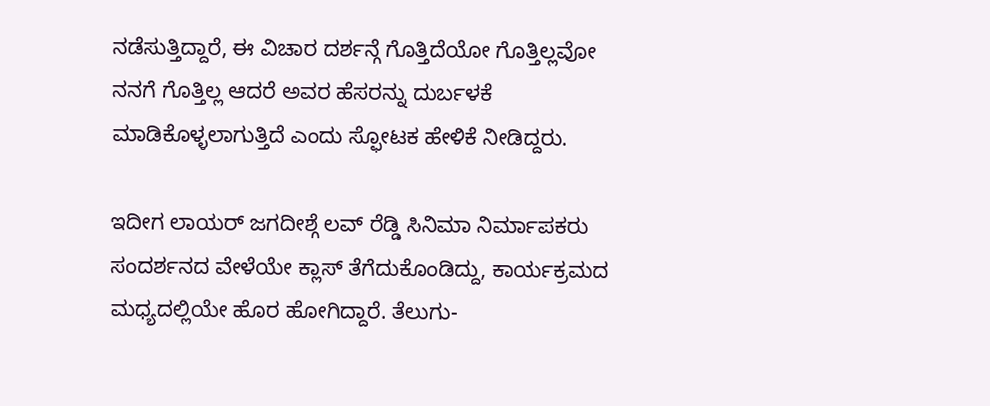ನಡೆಸುತ್ತಿದ್ದಾರೆ, ಈ ವಿಚಾರ ದರ್ಶನ್ಗೆ ಗೊತ್ತಿದೆಯೋ ಗೊತ್ತಿಲ್ಲವೋ ನನಗೆ ಗೊತ್ತಿಲ್ಲ ಆದರೆ ಅವರ ಹೆಸರನ್ನು ದುರ್ಬಳಕೆ ಮಾಡಿಕೊಳ್ಳಲಾಗುತ್ತಿದೆ ಎಂದು ಸ್ಫೋಟಕ ಹೇಳಿಕೆ ನೀಡಿದ್ದರು.

ಇದೀಗ ಲಾಯರ್ ಜಗದೀಶ್ಗೆ ಲವ್ ರೆಡ್ಡಿ ಸಿನಿಮಾ ನಿರ್ಮಾಪಕರು ಸಂದರ್ಶನದ ವೇಳೆಯೇ ಕ್ಲಾಸ್ ತೆಗೆದುಕೊಂಡಿದ್ದು, ಕಾರ್ಯಕ್ರಮದ ಮಧ್ಯದಲ್ಲಿಯೇ ಹೊರ ಹೋಗಿದ್ದಾರೆ. ತೆಲುಗು-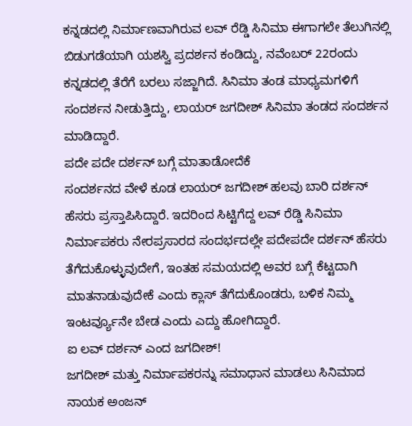ಕನ್ನಡದಲ್ಲಿ ನಿರ್ಮಾಣವಾಗಿರುವ ಲವ್ ರೆಡ್ಡಿ ಸಿನಿಮಾ ಈಗಾಗಲೇ ತೆಲುಗಿನಲ್ಲಿ ಬಿಡುಗಡೆಯಾಗಿ ಯಶಸ್ವಿ ಪ್ರದರ್ಶನ ಕಂಡಿದ್ದು, ನವೆಂಬರ್ 22ರಂದು ಕನ್ನಡದಲ್ಲಿ ತೆರೆಗೆ ಬರಲು ಸಜ್ಜಾಗಿದೆ. ಸಿನಿಮಾ ತಂಡ ಮಾಧ್ಯಮಗಳಿಗೆ ಸಂದರ್ಶನ ನೀಡುತ್ತಿದ್ದು, ಲಾಯರ್ ಜಗದೀಶ್ ಸಿನಿಮಾ ತಂಡದ ಸಂದರ್ಶನ ಮಾಡಿದ್ದಾರೆ.
ಪದೇ ಪದೇ ದರ್ಶನ್ ಬಗ್ಗೆ ಮಾತಾಡೋದೆಕೆ
ಸಂದರ್ಶನದ ವೇಳೆ ಕೂಡ ಲಾಯರ್ ಜಗದೀಶ್ ಹಲವು ಬಾರಿ ದರ್ಶನ್ ಹೆಸರು ಪ್ರಸ್ತಾಪಿಸಿದ್ದಾರೆ. ಇದರಿಂದ ಸಿಟ್ಟಿಗೆದ್ದ ಲವ್ ರೆಡ್ಡಿ ಸಿನಿಮಾ ನಿರ್ಮಾಪಕರು ನೇರಪ್ರಸಾರದ ಸಂದರ್ಭದಲ್ಲೇ ಪದೇಪದೇ ದರ್ಶನ್ ಹೆಸರು ತೆಗೆದುಕೊಳ್ಳುವುದೇಗೆ, ಇಂತಹ ಸಮಯದಲ್ಲಿ ಅವರ ಬಗ್ಗೆ ಕೆಟ್ಟದಾಗಿ ಮಾತನಾಡುವುದೇಕೆ ಎಂದು ಕ್ಲಾಸ್ ತೆಗೆದುಕೊಂಡರು, ಬಳಿಕ ನಿಮ್ಮ ಇಂಟರ್ವ್ಯೂನೇ ಬೇಡ ಎಂದು ಎದ್ದು ಹೋಗಿದ್ದಾರೆ.
ಐ ಲವ್ ದರ್ಶನ್ ಎಂದ ಜಗದೀಶ್!
ಜಗದೀಶ್ ಮತ್ತು ನಿರ್ಮಾಪಕರನ್ನು ಸಮಾಧಾನ ಮಾಡಲು ಸಿನಿಮಾದ ನಾಯಕ ಅಂಜನ್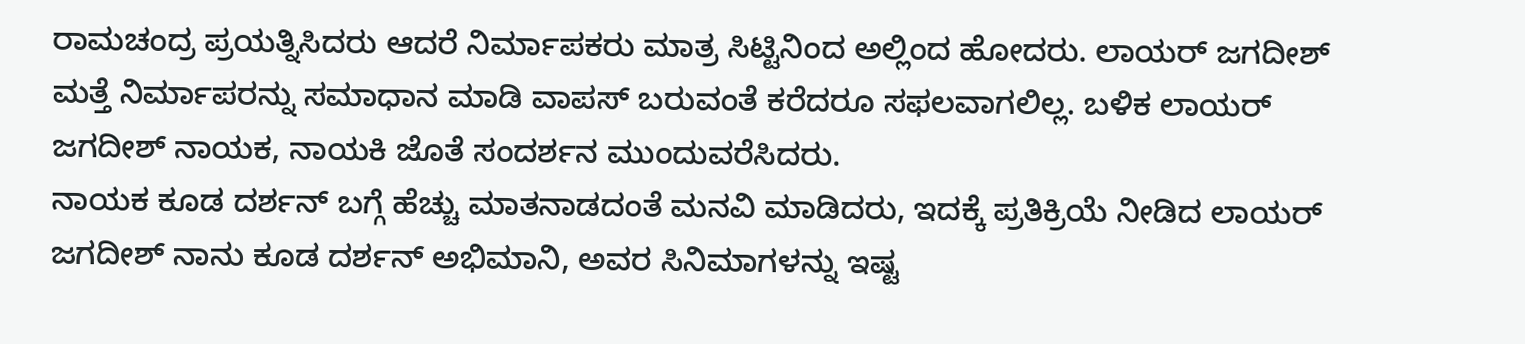ರಾಮಚಂದ್ರ ಪ್ರಯತ್ನಿಸಿದರು ಆದರೆ ನಿರ್ಮಾಪಕರು ಮಾತ್ರ ಸಿಟ್ಟಿನಿಂದ ಅಲ್ಲಿಂದ ಹೋದರು. ಲಾಯರ್ ಜಗದೀಶ್ ಮತ್ತೆ ನಿರ್ಮಾಪರನ್ನು ಸಮಾಧಾನ ಮಾಡಿ ವಾಪಸ್ ಬರುವಂತೆ ಕರೆದರೂ ಸಫಲವಾಗಲಿಲ್ಲ. ಬಳಿಕ ಲಾಯರ್ ಜಗದೀಶ್ ನಾಯಕ, ನಾಯಕಿ ಜೊತೆ ಸಂದರ್ಶನ ಮುಂದುವರೆಸಿದರು.
ನಾಯಕ ಕೂಡ ದರ್ಶನ್ ಬಗ್ಗೆ ಹೆಚ್ಚು ಮಾತನಾಡದಂತೆ ಮನವಿ ಮಾಡಿದರು, ಇದಕ್ಕೆ ಪ್ರತಿಕ್ರಿಯೆ ನೀಡಿದ ಲಾಯರ್ ಜಗದೀಶ್ ನಾನು ಕೂಡ ದರ್ಶನ್ ಅಭಿಮಾನಿ, ಅವರ ಸಿನಿಮಾಗಳನ್ನು ಇಷ್ಟ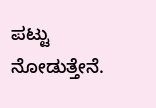ಪಟ್ಟು ನೋಡುತ್ತೇನೆ.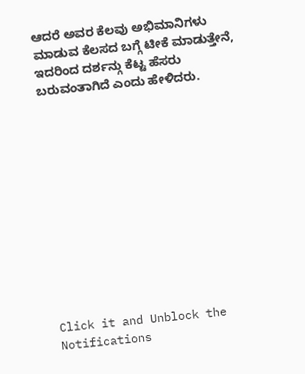ಆದರೆ ಅವರ ಕೆಲವು ಅಭಿಮಾನಿಗಳು ಮಾಡುವ ಕೆಲಸದ ಬಗ್ಗೆ ಟೀಕೆ ಮಾಡುತ್ತೇನೆ, ಇದರಿಂದ ದರ್ಶನ್ಗು ಕೆಟ್ಟ ಹೆಸರು ಬರುವಂತಾಗಿದೆ ಎಂದು ಹೇಳಿದರು.












Click it and Unblock the Notifications